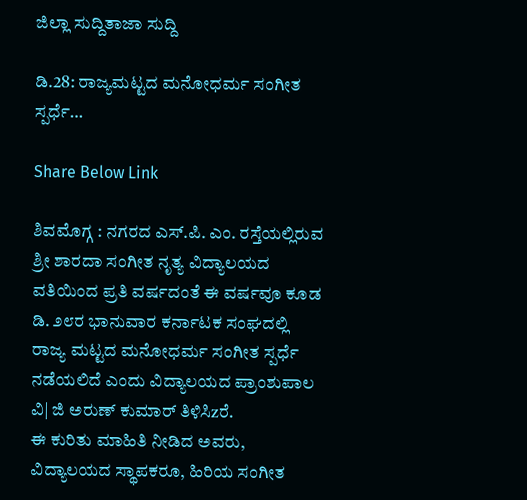ಜಿಲ್ಲಾ ಸುದ್ದಿತಾಜಾ ಸುದ್ದಿ

ಡಿ.28: ರಾಜ್ಯಮಟ್ಟದ ಮನೋಧರ್ಮ ಸಂಗೀತ ಸ್ಪರ್ಧೆ…

Share Below Link

ಶಿವಮೊಗ್ಗ : ನಗರದ ಎಸ್.ಪಿ. ಎಂ. ರಸ್ತೆಯಲ್ಲಿರುವ ಶ್ರೀ ಶಾರದಾ ಸಂಗೀತ ನೃತ್ಯ ವಿದ್ಯಾಲಯದ ವತಿಯಿಂದ ಪ್ರತಿ ವರ್ಷದಂತೆ ಈ ವರ್ಷವೂ ಕೂಡ ಡಿ. ೨೮ರ ಭಾನುವಾರ ಕರ್ನಾಟಕ ಸಂಘದಲ್ಲಿ ರಾಜ್ಯ ಮಟ್ಟದ ಮನೋಧರ್ಮ ಸಂಗೀತ ಸ್ಪರ್ಧೆ ನಡೆಯಲಿದೆ ಎಂದು ವಿದ್ಯಾಲಯದ ಪ್ರಾಂಶುಪಾಲ ವಿ| ಜಿ ಅರುಣ್ ಕುಮಾರ್ ತಿಳಿಸಿzರೆ.
ಈ ಕುರಿತು ಮಾಹಿತಿ ನೀಡಿದ ಅವರು, ವಿದ್ಯಾಲಯದ ಸ್ಥಾಪಕರೂ, ಹಿರಿಯ ಸಂಗೀತ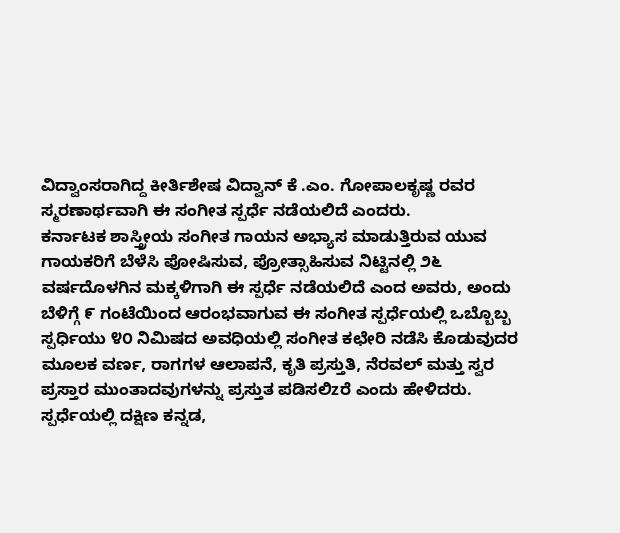ವಿದ್ವಾಂಸರಾಗಿದ್ದ ಕೀರ್ತಿಶೇಷ ವಿದ್ವಾನ್ ಕೆ .ಎಂ. ಗೋಪಾಲಕೃಷ್ಣ ರವರ ಸ್ಮರಣಾರ್ಥವಾಗಿ ಈ ಸಂಗೀತ ಸ್ಪರ್ಧೆ ನಡೆಯಲಿದೆ ಎಂದರು.
ಕರ್ನಾಟಕ ಶಾಸ್ತ್ರೀಯ ಸಂಗೀತ ಗಾಯನ ಅಭ್ಯಾಸ ಮಾಡುತ್ತಿರುವ ಯುವ ಗಾಯಕರಿಗೆ ಬೆಳೆಸಿ ಪೋಷಿಸುವ, ಪ್ರೋತ್ಸಾಹಿಸುವ ನಿಟ್ಟಿನಲ್ಲಿ ೨೬ ವರ್ಷದೊಳಗಿನ ಮಕ್ಕಳಿಗಾಗಿ ಈ ಸ್ಪರ್ಧೆ ನಡೆಯಲಿದೆ ಎಂದ ಅವರು, ಅಂದು ಬೆಳಿಗ್ಗೆ ೯ ಗಂಟೆಯಿಂದ ಆರಂಭವಾಗುವ ಈ ಸಂಗೀತ ಸ್ಪರ್ಧೆಯಲ್ಲಿ ಒಬ್ಬೊಬ್ಬ ಸ್ಪರ್ಧಿಯು ೪೦ ನಿಮಿಷದ ಅವಧಿಯಲ್ಲಿ ಸಂಗೀತ ಕಛೇರಿ ನಡೆಸಿ ಕೊಡುವುದರ ಮೂಲಕ ವರ್ಣ, ರಾಗಗಳ ಆಲಾಪನೆ, ಕೃತಿ ಪ್ರಸ್ತುತಿ, ನೆರವಲ್ ಮತ್ತು ಸ್ವರ ಪ್ರಸ್ತಾರ ಮುಂತಾದವುಗಳನ್ನು ಪ್ರಸ್ತುತ ಪಡಿಸಲಿzರೆ ಎಂದು ಹೇಳಿದರು.
ಸ್ಪರ್ಧೆಯಲ್ಲಿ ದಕ್ಷಿಣ ಕನ್ನಡ,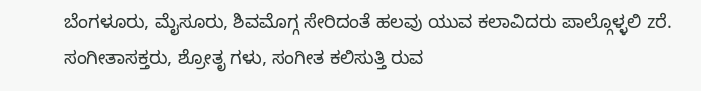ಬೆಂಗಳೂರು, ಮೈಸೂರು, ಶಿವಮೊಗ್ಗ ಸೇರಿದಂತೆ ಹಲವು ಯುವ ಕಲಾವಿದರು ಪಾಲ್ಗೊಳ್ಳಲಿ zರೆ. ಸಂಗೀತಾಸಕ್ತರು, ಶ್ರೋತೃ ಗಳು, ಸಂಗೀತ ಕಲಿಸುತ್ತಿ ರುವ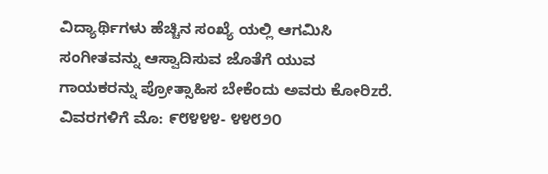ವಿದ್ಯಾರ್ಥಿಗಳು ಹೆಚ್ಚಿನ ಸಂಖ್ಯೆ ಯಲ್ಲಿ ಆಗಮಿಸಿ ಸಂಗೀತವನ್ನು ಆಸ್ವಾದಿಸುವ ಜೊತೆಗೆ ಯುವ ಗಾಯಕರನ್ನು ಪ್ರೋತ್ಸಾಹಿಸ ಬೇಕೆಂದು ಅವರು ಕೋರಿzರೆ. ವಿವರಗಳಿಗೆ ಮೊ: ೯೮೪೪೪- ೪೪೮೨೦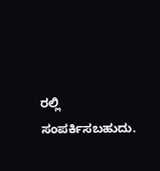ರಲ್ಲಿ ಸಂಪರ್ಕಿಸಬಹುದು.